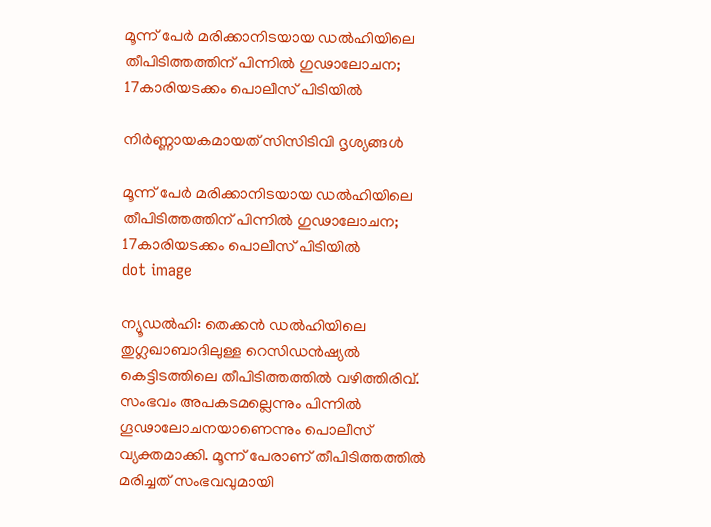മൂന്ന് പേര്‍ മരിക്കാനിടയായ ഡല്‍ഹിയിലെ തീപിടിത്തത്തിന് പിന്നില്‍ ഗുഢാലോചന; 17കാരിയടക്കം പൊലീസ് പിടിയില്‍

നിർണ്ണായകമായത് സിസിടിവി ദൃശ്യങ്ങൾ

മൂന്ന് പേര്‍ മരിക്കാനിടയായ ഡല്‍ഹിയിലെ തീപിടിത്തത്തിന് പിന്നില്‍ ഗുഢാലോചന; 17കാരിയടക്കം പൊലീസ് പിടിയില്‍
dot image

ന്യൂഡല്‍ഹി: തെക്കന്‍ ഡല്‍ഹിയിലെ തുഗ്ലഖാബാദിലുള്ള റെസിഡന്‍ഷ്യല്‍ കെട്ടിടത്തിലെ തീപിടിത്തത്തില്‍ വഴിത്തിരിവ്. സംഭവം അപകടമല്ലെന്നും പിന്നില്‍ ഗൂഢാലോചനയാണെന്നും പൊലീസ് വ്യക്തമാക്കി. മൂന്ന് പേരാണ് തീപിടിത്തത്തിൽ മരിച്ചത് സംഭവവുമായി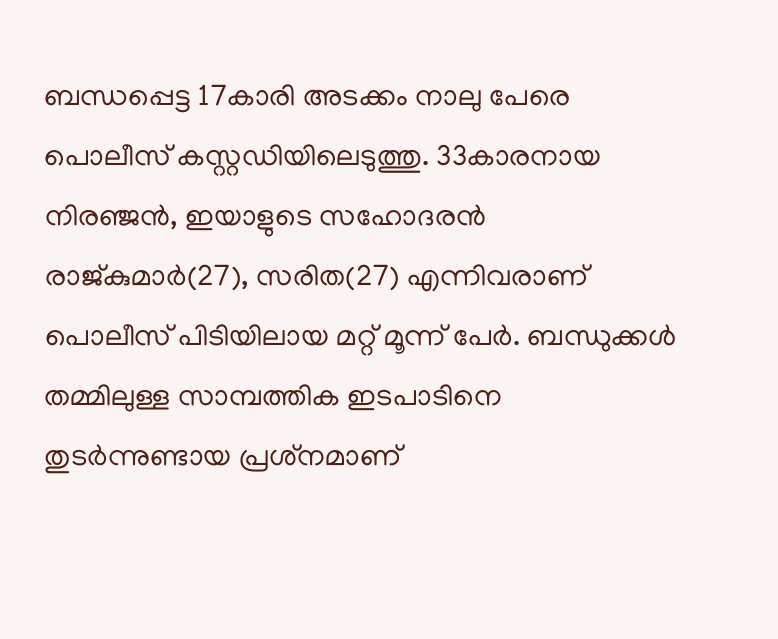ബന്ധപ്പെട്ട 17കാരി അടക്കം നാലു പേരെ പൊലീസ് കസ്റ്റഡിയിലെടുത്തു. 33കാരനായ നിരഞ്ജന്‍, ഇയാളുടെ സഹോദരന്‍ രാജ്കുമാര്‍(27), സരിത(27) എന്നിവരാണ് പൊലീസ് പിടിയിലായ മറ്റ് മൂന്ന് പേര്‍. ബന്ധുക്കൾ തമ്മിലുള്ള സാമ്പത്തിക ഇടപാടിനെ തുടര്‍ന്നുണ്ടായ പ്രശ്‌നമാണ്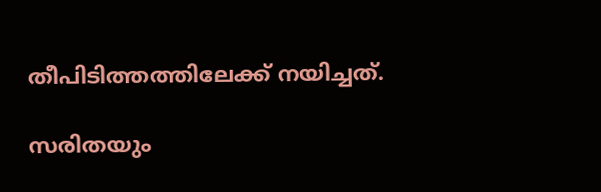തീപിടിത്തത്തിലേക്ക് നയിച്ചത്.

സരിതയും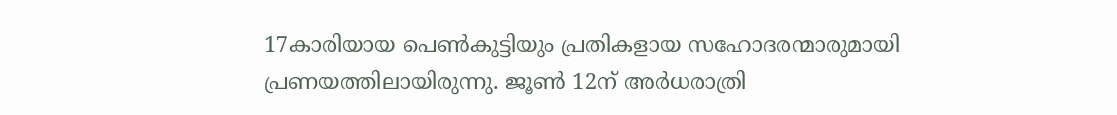17കാരിയായ പെണ്‍കുട്ടിയും പ്രതികളായ സഹോദരന്മാരുമായി പ്രണയത്തിലായിരുന്നു. ജൂണ്‍ 12ന് അര്‍ധരാത്രി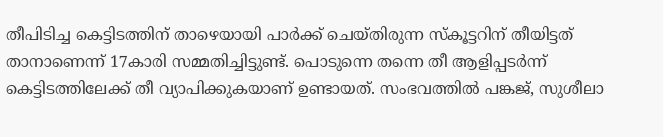തീപിടിച്ച കെട്ടിടത്തിന് താഴെയായി പാര്‍ക്ക് ചെയ്തിരുന്ന സ്‌കൂട്ടറിന് തീയിട്ടത് താനാണെന്ന് 17കാരി സമ്മതിച്ചിട്ടുണ്ട്. പൊടുന്നെ തന്നെ തീ ആളിപ്പടര്‍ന്ന് കെട്ടിടത്തിലേക്ക് തീ വ്യാപിക്കുകയാണ് ഉണ്ടായത്. സംഭവത്തില്‍ പങ്കജ്, സുശീലാ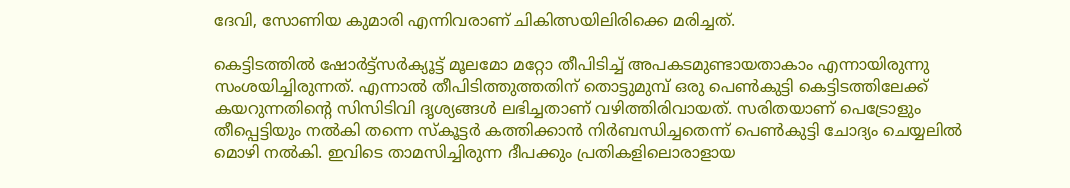ദേവി, സോണിയ കുമാരി എന്നിവരാണ് ചികിത്സയിലിരിക്കെ മരിച്ചത്.

കെട്ടിടത്തില്‍ ഷോര്‍ട്ട്‌സര്‍ക്യൂട്ട് മൂലമോ മറ്റോ തീപിടിച്ച് അപകടമുണ്ടായതാകാം എന്നായിരുന്നു സംശയിച്ചിരുന്നത്. എന്നാല്‍ തീപിടിത്തുത്തതിന് തൊട്ടുമുമ്പ് ഒരു പെണ്‍കുട്ടി കെട്ടിടത്തിലേക്ക് കയറുന്നതിന്റെ സിസിടിവി ദൃശ്യങ്ങള്‍ ലഭിച്ചതാണ് വഴിത്തിരിവായത്. സരിതയാണ് പെട്രോളും തീപ്പെട്ടിയും നല്‍കി തന്നെ സ്‌കൂട്ടര്‍ കത്തിക്കാന്‍ നിര്‍ബന്ധിച്ചതെന്ന് പെണ്‍കുട്ടി ചോദ്യം ചെയ്യലില്‍ മൊഴി നല്‍കി. ഇവിടെ താമസിച്ചിരുന്ന ദീപക്കും പ്രതികളിലൊരാളായ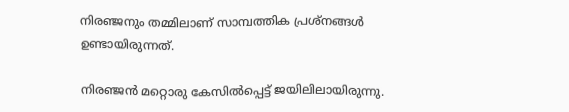നിരഞ്ജനും തമ്മിലാണ് സാമ്പത്തിക പ്രശ്‌നങ്ങള്‍ ഉണ്ടായിരുന്നത്.

നിരഞ്ജന്‍ മറ്റൊരു കേസില്‍പ്പെട്ട് ജയിലിലായിരുന്നു.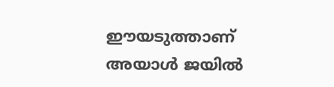ഈയടുത്താണ് അയാള്‍ ജയില്‍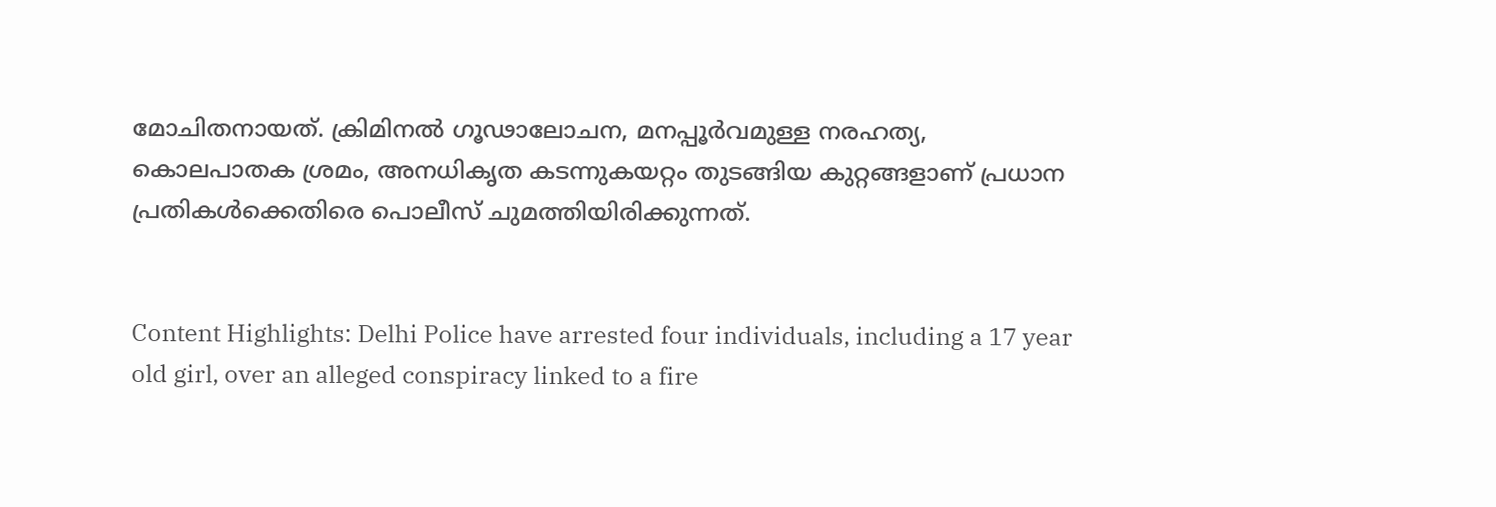മോചിതനായത്. ക്രിമിനല്‍ ഗൂഢാലോചന, മനപ്പൂര്‍വമുള്ള നരഹത്യ, കൊലപാതക ശ്രമം, അനധികൃത കടന്നുകയറ്റം തുടങ്ങിയ കുറ്റങ്ങളാണ് പ്രധാന പ്രതികള്‍ക്കെതിരെ പൊലീസ് ചുമത്തിയിരിക്കുന്നത്.


Content Highlights: Delhi Police have arrested four individuals, including a 17 year old girl, over an alleged conspiracy linked to a fire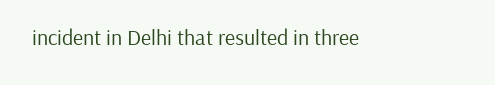incident in Delhi that resulted in three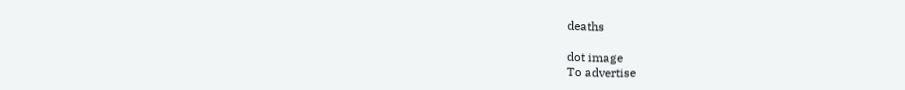deaths

dot image
To advertise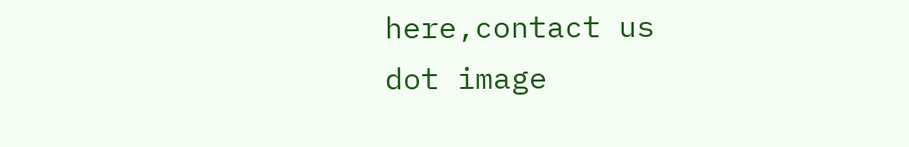here,contact us
dot image